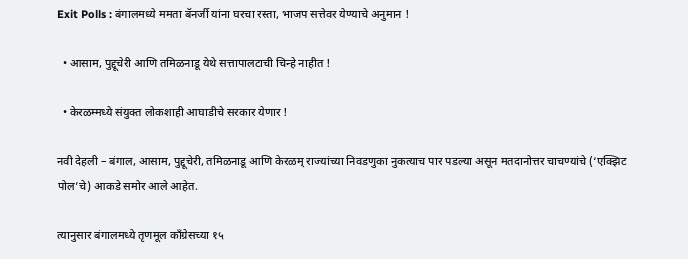Exit Polls : बंगालमध्ये ममता बॅनर्जी यांना घरचा रस्ता, भाजप सत्तेवर येण्याचे अनुमान !

  • आसाम, पुद्दूचेरी आणि तमिळनाडू येथे सत्तापालटाची चिन्हे नाहीत !

  • केरळम्मध्ये संयुक्त लोकशाही आघाडीचे सरकार येणार !

नवी देहली – बंगाल, आसाम, पुद्दूचेरी, तमिळनाडू आणि केरळम् राज्यांच्या निवडणुका नुकत्याच पार पडल्या असून मतदानोत्तर चाचण्यांचे (‘एक्झिट पोल’चे) आकडे समोर आले आहेत.

त्यानुसार बंगालमध्ये तृणमूल काँग्रेसच्या १५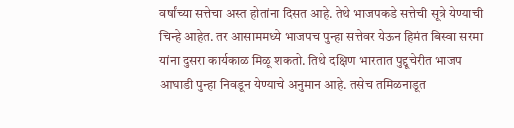वर्षांच्या सत्तेचा अस्त होतांना दिसत आहे. तेथे भाजपकडे सत्तेची सूत्रे येण्याची चिन्हे आहेत. तर आसाममध्ये भाजपच पुन्हा सत्तेवर येऊन हिमंत बिस्वा सरमा यांना दुसरा कार्यकाळ मिळू शकतो. तिथे दक्षिण भारतात पुद्दूचेरीत भाजप आघाडी पुन्हा निवडून येण्याचे अनुमान आहे. तसेच तमिळनाडूत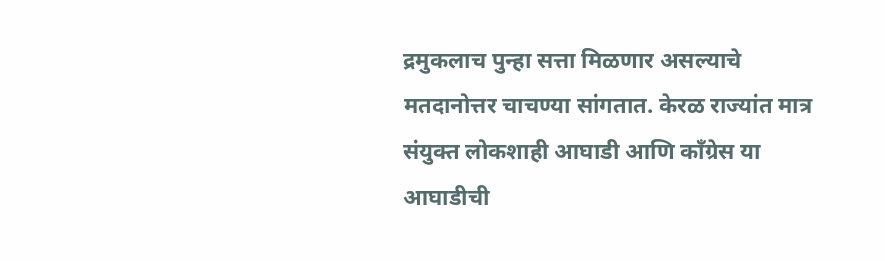द्रमुकलाच पुन्हा सत्ता मिळणार असल्याचे मतदानोत्तर चाचण्या सांगतात. केरळ राज्यांत मात्र संयुक्त लोकशाही आघाडी आणि काँग्रेस या आघाडीची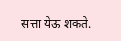सत्ता येऊ शकते.